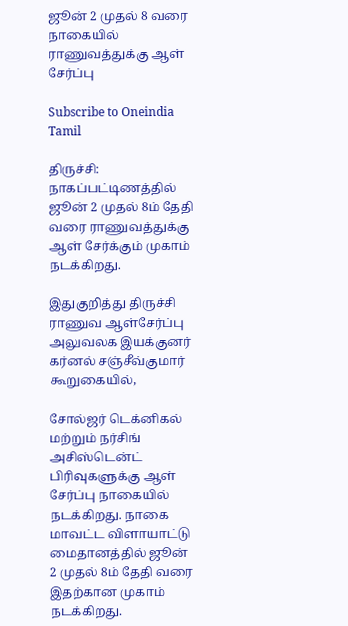ஜூன் 2 முதல் 8 வரை நாகையில் ராணுவத்துக்கு ஆள் சேர்ப்பு

Subscribe to Oneindia Tamil

திருச்சி: நாகப்பட்டிணத்தில் ஜூன் 2 முதல் 8ம் தேதி வரை ராணுவத்துக்கு ஆள் சேர்க்கும் முகாம் நடக்கிறது.

இதுகுறித்து திருச்சி ராணுவ ஆள்சேர்ப்பு அலுவலக இயக்குனர் கர்னல் சஞ்சீவ்குமார் கூறுகையில்,

சோல்ஜர் டெக்னிகல் மற்றும் நர்சிங் அசிஸ்டென்ட் பிரிவுகளுக்கு ஆள் சேர்ப்பு நாகையில் நடக்கிறது. நாகை மாவட்ட விளாயாட்டு மைதானத்தில் ஜூன் 2 முதல் 8ம் தேதி வரை இதற்கான முகாம் நடக்கிறது.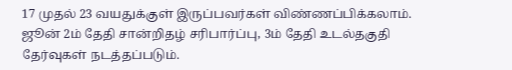17 முதல் 23 வயதுக்குள் இருப்பவர்கள் விண்ணப்பிக்கலாம். ஜூன் 2ம் தேதி சான்றிதழ் சரிபார்ப்பு, 3ம் தேதி உடல்தகுதி தேர்வுகள் நடத்தப்படும்.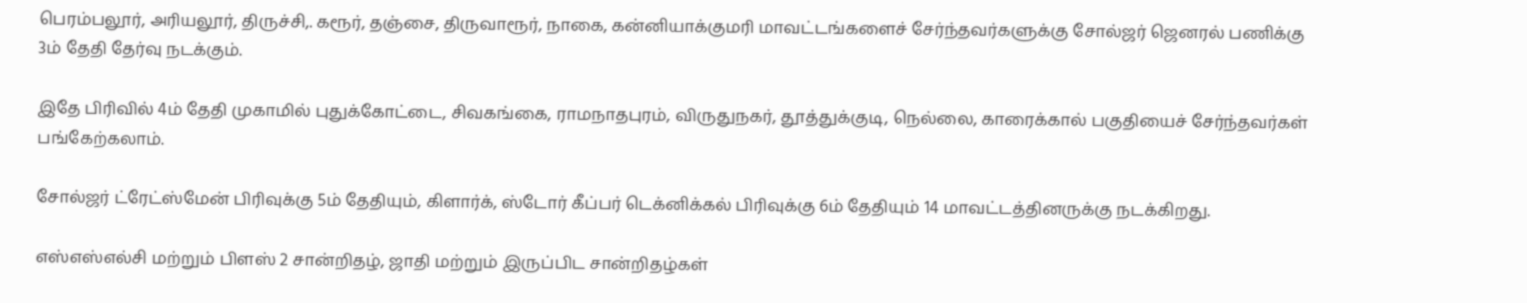பெரம்பலூர், அரியலூர், திருச்சி,. கரூர், தஞ்சை, திருவாரூர், நாகை, கன்னியாக்குமரி மாவட்டங்களைச் சேர்ந்தவர்களுக்கு சோல்ஜர் ஜெனரல் பணிக்கு 3ம் தேதி தேர்வு நடக்கும்.

இதே பிரிவில் 4ம் தேதி முகாமில் புதுக்கோட்டை, சிவகங்கை, ராமநாதபுரம், விருதுநகர், தூத்துக்குடி, நெல்லை, காரைக்கால் பகுதியைச் சேர்ந்தவர்கள் பங்கேற்கலாம்.

சோல்ஜர் ட்ரேட்ஸ்மேன் பிரிவுக்கு 5ம் தேதியும், கிளார்க், ஸ்டோர் கீப்பர் டெக்னிக்கல் பிரிவுக்கு 6ம் தேதியும் 14 மாவட்டத்தினருக்கு நடக்கிறது.

எஸ்எஸ்எல்சி மற்றும் பிளஸ் 2 சான்றிதழ், ஜாதி மற்றும் இருப்பிட சான்றிதழ்கள்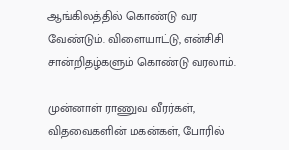ஆங்கிலத்தில் கொண்டு வர வேண்டும். விளையாட்டு, என்சிசி சான்றிதழ்களும் கொண்டு வரலாம்.

முன்னாள் ராணுவ வீரர்கள், விதவைகளின் மகன்கள், போரில்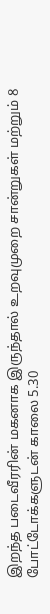இறந்த படைவீரரின் மகனாக இருந்தால் உறவுமுறை சான்றுகள் மற்றும் 8 போட்டோக்களுடன் காலை 5.30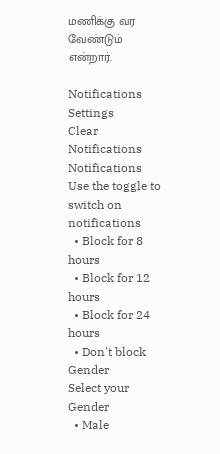மணிக்கு வர வேண்டும் என்றார்.

Notifications
Settings
Clear Notifications
Notifications
Use the toggle to switch on notifications
  • Block for 8 hours
  • Block for 12 hours
  • Block for 24 hours
  • Don't block
Gender
Select your Gender
  • Male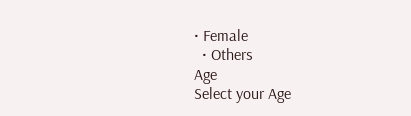• Female
  • Others
Age
Select your Age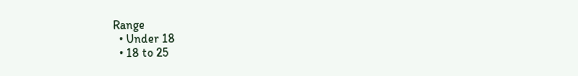Range
  • Under 18
  • 18 to 25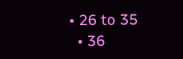• 26 to 35
  • 36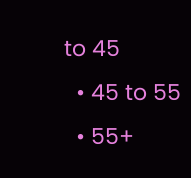to 45
  • 45 to 55
  • 55+